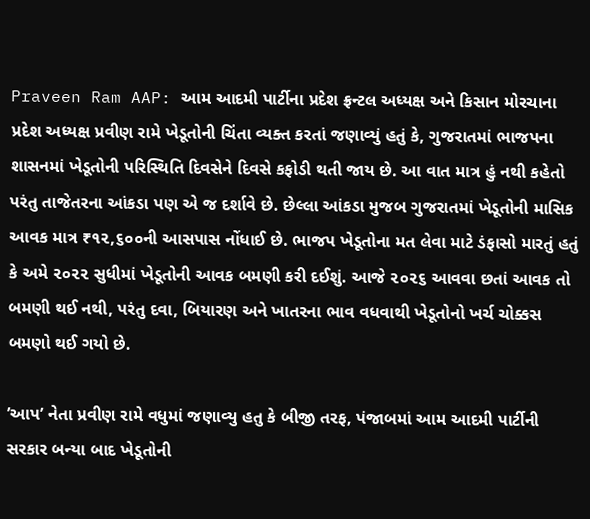Praveen Ram AAP: આમ આદમી પાર્ટીના પ્રદેશ ફ્રન્ટલ અધ્યક્ષ અને કિસાન મોરચાના પ્રદેશ અધ્યક્ષ પ્રવીણ રામે ખેડૂતોની ચિંતા વ્યક્ત કરતાં જણાવ્યું હતું કે, ગુજરાતમાં ભાજપના શાસનમાં ખેડૂતોની પરિસ્થિતિ દિવસેને દિવસે કફોડી થતી જાય છે. આ વાત માત્ર હું નથી કહેતો પરંતુ તાજેતરના આંકડા પણ એ જ દર્શાવે છે. છેલ્લા આંકડા મુજબ ગુજરાતમાં ખેડૂતોની માસિક આવક માત્ર ₹૧૨,૬૦૦ની આસપાસ નોંધાઈ છે. ભાજપ ખેડૂતોના મત લેવા માટે ડંફાસો મારતું હતું કે અમે ૨૦૨૨ સુધીમાં ખેડૂતોની આવક બમણી કરી દઈશું. આજે ૨૦૨૬ આવવા છતાં આવક તો બમણી થઈ નથી, પરંતુ દવા, બિયારણ અને ખાતરના ભાવ વધવાથી ખેડૂતોનો ખર્ચ ચોક્કસ બમણો થઈ ગયો છે.

’આપ’ નેતા પ્રવીણ રામે વધુમાં જણાવ્યુ હતુ કે બીજી તરફ, પંજાબમાં આમ આદમી પાર્ટીની સરકાર બન્યા બાદ ખેડૂતોની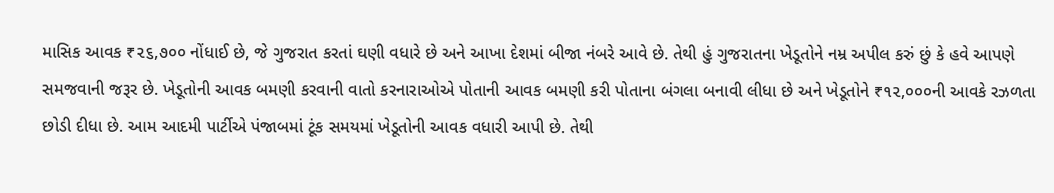માસિક આવક ₹૨૬,૭૦૦ નોંધાઈ છે, જે ગુજરાત કરતાં ઘણી વધારે છે અને આખા દેશમાં બીજા નંબરે આવે છે. તેથી હું ગુજરાતના ખેડૂતોને નમ્ર અપીલ કરું છું કે હવે આપણે સમજવાની જરૂર છે. ખેડૂતોની આવક બમણી કરવાની વાતો કરનારાઓએ પોતાની આવક બમણી કરી પોતાના બંગલા બનાવી લીધા છે અને ખેડૂતોને ₹૧૨,૦૦૦ની આવકે રઝળતા છોડી દીધા છે. આમ આદમી પાર્ટીએ પંજાબમાં ટૂંક સમયમાં ખેડૂતોની આવક વધારી આપી છે. તેથી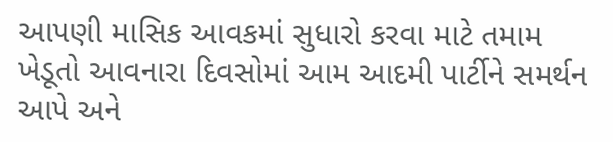આપણી માસિક આવકમાં સુધારો કરવા માટે તમામ ખેડૂતો આવનારા દિવસોમાં આમ આદમી પાર્ટીને સમર્થન આપે અને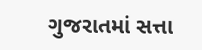ગુજરાતમાં સત્તા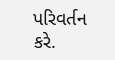પરિવર્તન કરે.